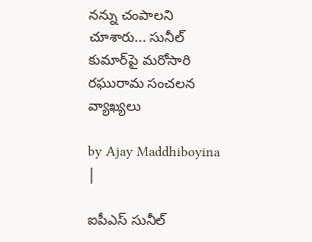నన్ను చంపాలని చూశారు... సునీల్ కుమార్‌‌పై మరోసారి రఘురామ సంచలన వ్యాఖ్యలు

by Ajay Maddhiboyina |

ఐపీఎస్ సునీల్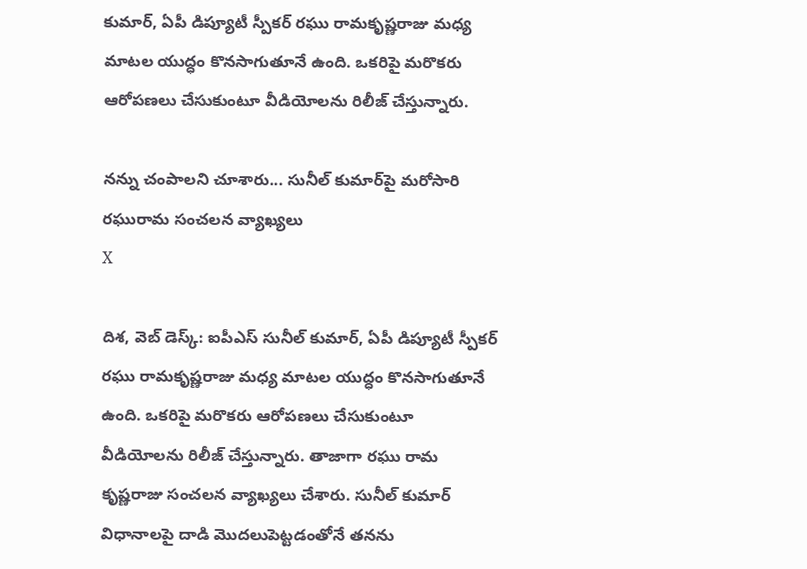కుమార్, ఏపీ డిప్యూటీ స్పీకర్ రఘు రామకృష్ణ‌రాజు మ‌ధ్య మాట‌ల యుద్ధం కొన‌సాగుతూనే ఉంది. ఒక‌రిపై మ‌రొక‌రు ఆరోప‌ణ‌లు చేసుకుంటూ వీడియోల‌ను రిలీజ్ చేస్తున్నారు.

నన్ను చంపాలని చూశారు... సునీల్ కుమార్‌‌పై మరోసారి రఘురామ సంచలన వ్యాఖ్యలు
X

దిశ‌, వెబ్ డెస్క్: ఐపీఎస్ సునీల్ కుమార్, ఏపీ డిప్యూటీ స్పీకర్ రఘు రామకృష్ణ‌రాజు మ‌ధ్య మాట‌ల యుద్ధం కొన‌సాగుతూనే ఉంది. ఒక‌రిపై మ‌రొక‌రు ఆరోప‌ణ‌లు చేసుకుంటూ వీడియోల‌ను రిలీజ్ చేస్తున్నారు. తాజాగా ర‌ఘు రామ కృష్ణ‌రాజు సంచ‌ల‌న వ్యాఖ్య‌లు చేశారు. సునీల్ కుమార్ విధానాల‌పై దాడి మొద‌లుపెట్ట‌డంతోనే త‌న‌ను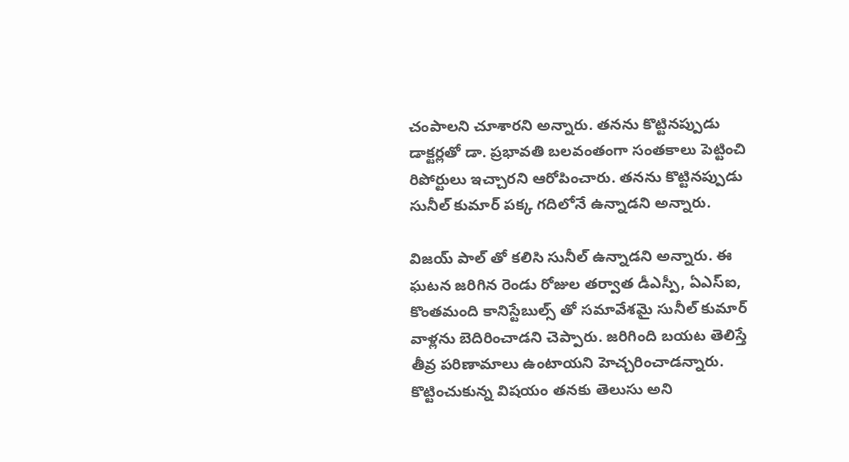చంపాల‌ని చూశార‌ని అన్నారు. త‌న‌ను కొట్టిన‌ప్పుడు డాక్ట‌ర్ల‌తో డా. ప్ర‌భావ‌తి బ‌ల‌వంతంగా సంత‌కాలు పెట్టించి రిపోర్టులు ఇచ్చార‌ని ఆరోపించారు. త‌నను కొట్టినప్పుడు సునీల్ కుమార్ పక్క గదిలోనే ఉన్నాడ‌ని అన్నారు.

విజ‌య్ పాల్ తో క‌లిసి సునీల్ ఉన్నాడ‌ని అన్నారు. ఈ ఘటన జరిగిన రెండు రోజుల తర్వాత డీఎస్పీ, ఏఎస్ఐ, కొంతమంది కానిస్టేబుల్స్ తో సమావేశమై సునీల్ కుమార్ వాళ్లను బెదిరించాడని చెప్పారు. జ‌రిగింది బ‌య‌ట తెలిస్తే తీవ్ర ప‌రిణామాలు ఉంటాయ‌ని హెచ్చ‌రించాడ‌న్నారు. కొట్టించుకున్న విష‌యం త‌న‌కు తెలుసు అని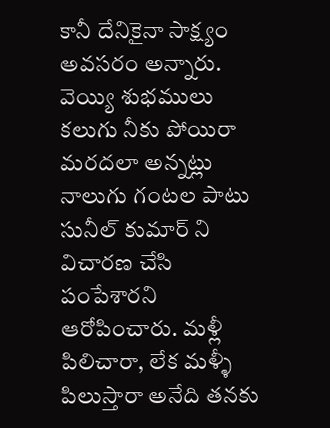కానీ దేనికైనా సాక్ష్యం అవ‌స‌రం అన్నారు. వెయ్యి శుభములు కలుగు నీకు పోయిరా మరదలా అన్నట్లు నాలుగు గంటల పాటు సునీల్ కుమార్ ని విచారణ చేసి పంపేశారని ఆరోపించారు. మళ్లీ పిలిచారా, లేక మళ్ళీ పిలుస్తారా అనేది త‌నకు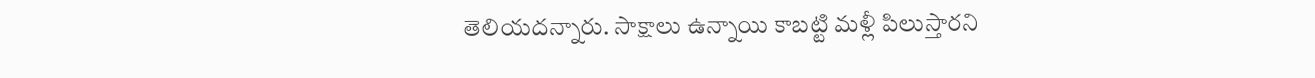తెలియదన్నారు. సాక్షాలు ఉన్నాయి కాబట్టి మ‌ళ్లీ పిలుస్తారని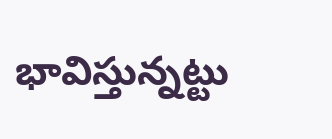భావిస్తున్న‌ట్టు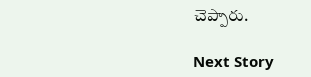చెప్పారు.

Next Story